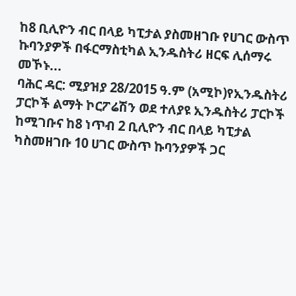ከ8 ቢሊዮን ብር በላይ ካፒታል ያስመዘገቡ የሀገር ውስጥ ኩባንያዎች በፋርማስቲካል ኢንዱስትሪ ዘርፍ ሊሰማሩ መኾኑ...
ባሕር ዳር: ሚያዝያ 28/2015 ዓ.ም (አሚኮ)የኢንዱስትሪ ፓርኮች ልማት ኮርፖሬሽን ወደ ተለያዩ ኢንዱስትሪ ፓርኮች ከሚገቡና ከ8 ነጥብ 2 ቢሊዮን ብር በላይ ካፒታል ካስመዘገቡ 10 ሀገር ውስጥ ኩባንያዎች ጋር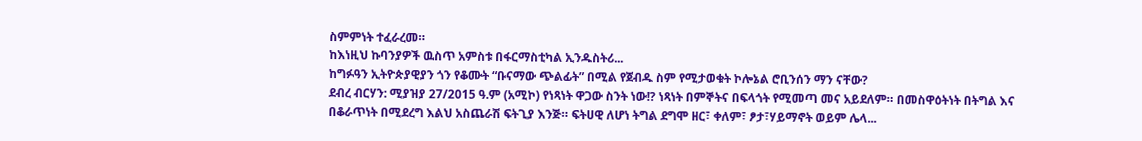ስምምነት ተፈራረመ።
ከእነዚህ ኩባንያዎች ዉስጥ አምስቱ በፋርማስቲካል ኢንዱስትሪ...
ከግፉዓን ኢትዮጵያዊያን ጎን የቆሙት “ቡናማው ጭልፊት” በሚል የጀብዱ ስም የሚታወቁት ኮሎኔል ሮቢንሰን ማን ናቸው?
ደብረ ብርሃን: ሚያዝያ 27/2015 ዓ.ም (አሚኮ) የነጻነት ዋጋው ስንት ነው!? ነጻነት በምኞትና በፍላጎት የሚመጣ መና አይደለም። በመስዋዕትነት በትግል እና በቆራጥነት በሚደረግ እልህ አስጨራሽ ፍትጊያ እንጅ። ፍትሀዊ ለሆነ ትግል ደግሞ ዘር፣ ቀለም፣ ፆታ፣ሃይማኖት ወይም ሌላ...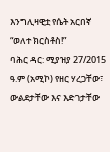እንግሊዛዊቷ የሴት አርበኛ “ወለተ ክርስቶስ!”
ባሕር ዳር: ሚያዝያ 27/2015 ዓ.ም (አሚኮ) የዘር ሃረጋቸው፣ ውልደታቸው እና እድገታቸው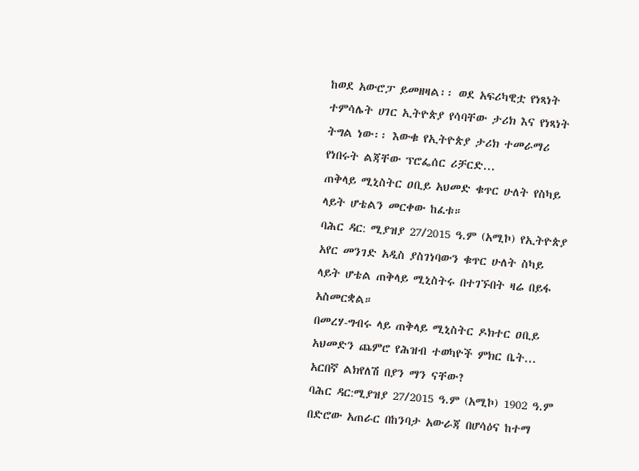ከወደ አውሮፓ ይመዘዛል፡፡ ወደ አፍሪካዊቷ የነጻነት ተምሳሌት ሀገር ኢትዮጵያ የሳባቸው ታሪክ እና የነጻነት ትግል ነው፡፡ እውቁ የኢትዮጵያ ታሪክ ተመራማሪ የነበሩት ልጃቸው ፕሮፌሰር ሪቻርድ...
ጠቅላይ ሚኒስትር ዐቢይ አህመድ ቁጥር ሁለት የስካይ ላይት ሆቴልን መርቀው ከፈቱ።
ባሕር ዳር: ሚያዝያ 27/2015 ዓ.ም (አሚኮ) የኢትዮጵያ አየር መንገድ አዲስ ያስገነባውን ቁጥር ሁለት ስካይ ላይት ሆቴል ጠቅላይ ሚኒስትሩ በተገኙበት ዛሬ በይፋ አስመርቋል።
በመረሃ-ግብሩ ላይ ጠቅላይ ሚኒስትር ዶክተር ዐቢይ አህመድን ጨምሮ የሕዝብ ተወካዮች ምክር ቤት...
አርበኛ ልክየለሽ በያን ማን ናቸው?
ባሕር ዳር:ሚያዝያ 27/2015 ዓ.ም (አሚኮ) 1902 ዓ.ም በድሮው አጠራር በከንባታ አውራጃ በሆሳዕና ከተማ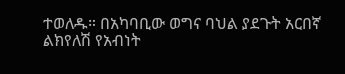ተወለዱ። በአካባቢው ወግና ባህል ያደጉት አርበኛ ልክየለሽ የአብነት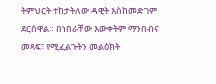ትምህርት ተከታትለው ዳዊት እስከመድገም ደርሰዋል። በነበራቸው እውቀትም ማንበብና መጻፍ፣ የሚፈልጉትን መልዕክት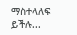ማስተላለፍ ይችሉ...